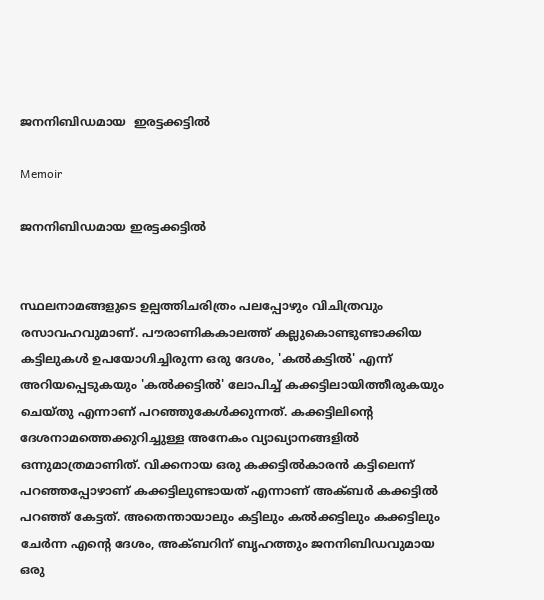ജനനിബിഡമായ  ഇരട്ടക്കട്ടിൽ

Memoir

ജനനിബിഡമായ ഇരട്ടക്കട്ടിൽ


സ്ഥലനാമങ്ങളുടെ ഉല്പത്തിചരിത്രം പലപ്പോഴും വിചിത്രവും രസാവഹവുമാണ്. പൗരാണികകാലത്ത് കല്ലുകൊണ്ടുണ്ടാക്കിയ കട്ടിലുകൾ ഉപയോഗിച്ചിരുന്ന ഒരു ദേശം, 'കൽകട്ടിൽ' എന്ന് അറിയപ്പെടുകയും 'കൽക്കട്ടിൽ' ലോപിച്ച് കക്കട്ടിലായിത്തീരുകയും ചെയ്തു എന്നാണ് പറഞ്ഞുകേൾക്കുന്നത്. കക്കട്ടിലിന്റെ ദേശനാമത്തെക്കുറിച്ചുള്ള അനേകം വ്യാഖ്യാനങ്ങളിൽ ഒന്നുമാത്രമാണിത്. വിക്കനായ ഒരു കക്കട്ടിൽകാരൻ കട്ടിലെന്ന് പറഞ്ഞപ്പോഴാണ് കക്കട്ടിലുണ്ടായത് എന്നാണ് അക്ബർ കക്കട്ടിൽ പറഞ്ഞ് കേട്ടത്. അതെന്തായാലും കട്ടിലും കൽക്കട്ടിലും കക്കട്ടിലും ചേർന്ന എന്റെ ദേശം, അക്ബറിന് ബൃഹത്തും ജനനിബിഡവുമായ ഒരു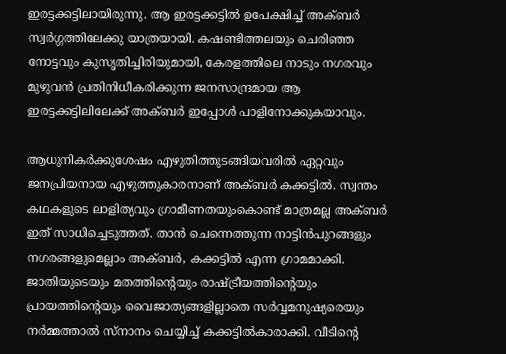ഇരട്ടക്കട്ടിലായിരുന്നു. ആ ഇരട്ടക്കട്ടിൽ ഉപേക്ഷിച്ച് അക്ബർ സ്വർഗ്ഗത്തിലേക്കു യാത്രയായി. കഷണ്ടിത്തലയും ചെരിഞ്ഞ നോട്ടവും കുസൃതിച്ചിരിയുമായി, കേരളത്തിലെ നാടും നഗരവും മുഴുവൻ പ്രതിനിധീകരിക്കുന്ന ജനസാന്ദ്രമായ ആ ഇരട്ടക്കട്ടിലിലേക്ക് അക്ബർ ഇപ്പോൾ പാളിനോക്കുകയാവും.

ആധുനികർക്കുശേഷം എഴുതിത്തുടങ്ങിയവരിൽ ഏറ്റവും ജനപ്രിയനായ എഴുത്തുകാരനാണ് അക്ബർ കക്കട്ടിൽ. സ്വന്തം കഥകളുടെ ലാളിത്യവും ഗ്രാമീണതയുംകൊണ്ട് മാത്രമല്ല അക്ബർ ഇത് സാധിച്ചെടുത്തത്. താൻ ചെന്നെത്തുന്ന നാട്ടിൻപുറങ്ങളും നഗരങ്ങളുമെല്ലാം അക്ബർ, കക്കട്ടിൽ എന്ന ഗ്രാമമാക്കി. ജാതിയുടെയും മതത്തിന്റെയും രാഷ്ട്രീയത്തിന്റെയും പ്രായത്തിന്റെയും വൈജാത്യങ്ങളില്ലാതെ സർവ്വമനുഷ്യരെയും നർമ്മത്താൽ സ്‌നാനം ചെയ്യിച്ച് കക്കട്ടിൽകാരാക്കി. വീടിന്റെ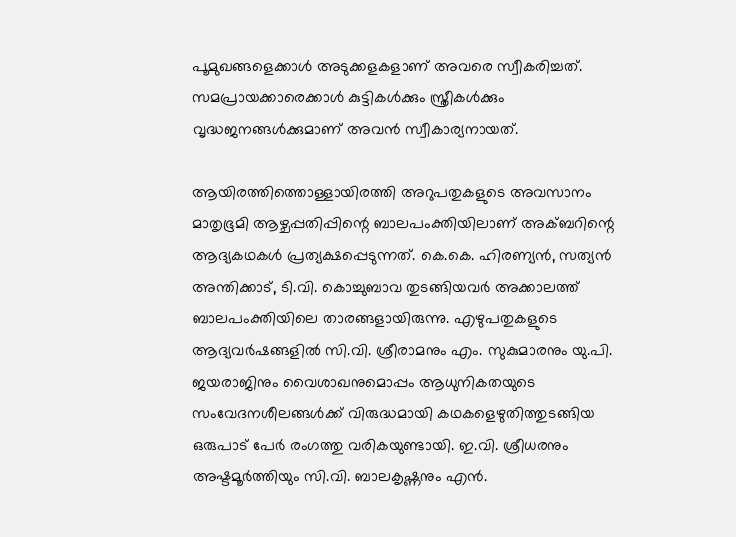പൂമുഖങ്ങളെക്കാൾ അടുക്കളകളാണ് അവരെ സ്വീകരിച്ചത്. സമപ്രായക്കാരെക്കാൾ കുട്ടികൾക്കും സ്ത്രീകൾക്കും വൃദ്ധജനങ്ങൾക്കുമാണ് അവൻ സ്വീകാര്യനായത്.

ആയിരത്തിത്തൊള്ളായിരത്തി അറുപതുകളുടെ അവസാനം മാതൃഭൂമി ആഴ്ചപ്പതിപ്പിന്റെ ബാലപംക്തിയിലാണ് അക്ബറിന്റെ ആദ്യകഥകൾ പ്രത്യക്ഷപ്പെടുന്നത്. കെ.കെ. ഹിരണ്യൻ, സത്യൻ അന്തിക്കാട്, ടി.വി. കൊച്ചുബാവ തുടങ്ങിയവർ അക്കാലത്ത് ബാലപംക്തിയിലെ താരങ്ങളായിരുന്നു. എഴുപതുകളുടെ ആദ്യവർഷങ്ങളിൽ സി.വി. ശ്രീരാമനും എം. സുകുമാരനും യു.പി. ജയരാജിനും വൈശാഖനുമൊപ്പം ആധുനികതയുടെ സംവേദനശീലങ്ങൾക്ക് വിരുദ്ധമായി കഥകളെഴുതിത്തുടങ്ങിയ ഒരുപാട് പേർ രംഗത്തു വരികയുണ്ടായി. ഇ.വി. ശ്രീധരനും അഷ്ടമൂർത്തിയും സി.വി. ബാലകൃഷ്ണനും എൻ.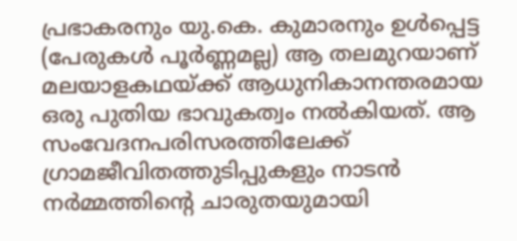പ്രഭാകരനും യു.കെ. കുമാരനും ഉൾപ്പെട്ട (പേരുകൾ പൂർണ്ണമല്ല) ആ തലമുറയാണ് മലയാളകഥയ്ക്ക് ആധുനികാനന്തരമായ ഒരു പുതിയ ഭാവുകത്വം നൽകിയത്. ആ സംവേദനപരിസരത്തിലേക്ക് ഗ്രാമജീവിതത്തുടിപ്പുകളും നാടൻ നർമ്മത്തിന്റെ ചാരുതയുമായി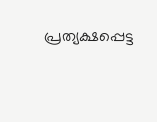പ്രത്യക്ഷപ്പെട്ട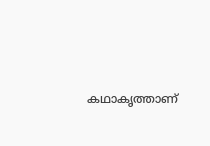കഥാകൃത്താണ്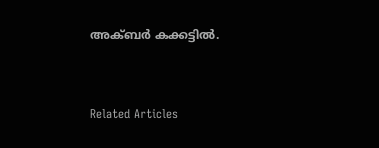അക്ബർ കക്കട്ടിൽ.


Related Articles